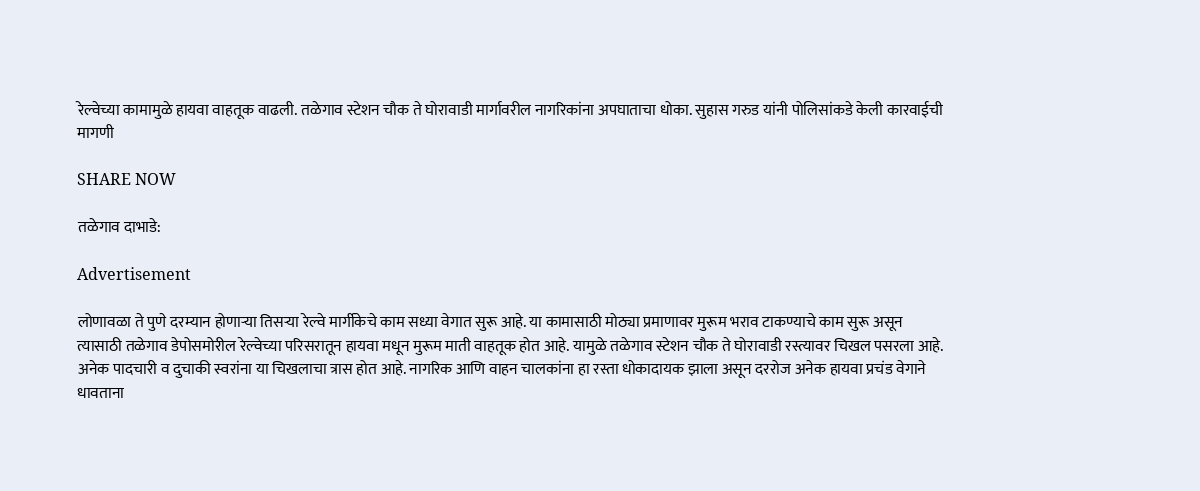रेल्वेच्या कामामुळे हायवा वाहतूक वाढली. तळेगाव स्टेशन चौक ते घोरावाडी मार्गावरील नागरिकांना अपघाताचा धोका. सुहास गरुड यांनी पोलिसांकडे केली कारवाईची मागणी

SHARE NOW

तळेगाव दाभाडे:

Advertisement

लोणावळा ते पुणे दरम्यान होणाऱ्या तिसऱ्या रेल्वे मार्गीकेचे काम सध्या वेगात सुरू आहे. या कामासाठी मोठ्या प्रमाणावर मुरूम भराव टाकण्याचे काम सुरू असून त्यासाठी तळेगाव डेपोसमोरील रेल्वेच्या परिसरातून हायवा मधून मुरूम माती वाहतूक होत आहे. यामुळे तळेगाव स्टेशन चौक ते घोरावाडी रस्त्यावर चिखल पसरला आहे. अनेक पादचारी व दुचाकी स्वरांना या चिखलाचा त्रास होत आहे. नागरिक आणि वाहन चालकांना हा रस्ता धोकादायक झाला असून दररोज अनेक हायवा प्रचंड वेगाने धावताना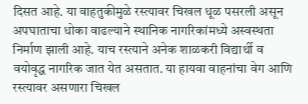दिसत आहे. या वाहतुकीमुळे रस्त्यावर चिखल धूळ पसरली असून अपघाताचा धोका वाढल्याने स्थानिक नागरिकांमध्ये अस्वस्थता निर्माण झाली आहे. याच रस्त्याने अनेक शाळकरी विद्यार्थी व वयोवृद्ध नागरिक जात येत असतात. या हायवा वाहनांचा वेग आणि रस्त्यावर असणारा चिखल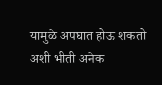यामुळे अपघात होऊ शकतो अशी भीती अनेक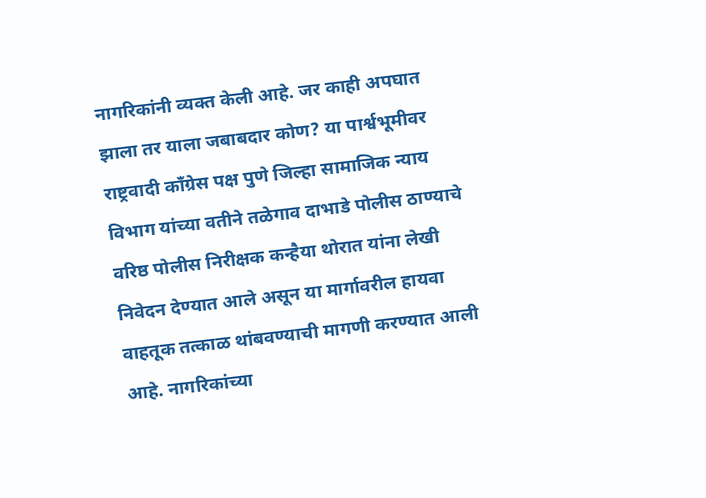नागरिकांनी व्यक्त केली आहे. जर काही अपघात झाला तर याला जबाबदार कोण? या पार्श्वभूमीवर राष्ट्रवादी काँग्रेस पक्ष पुणे जिल्हा सामाजिक न्याय विभाग यांच्या वतीने तळेगाव दाभाडे पोलीस ठाण्याचे वरिष्ठ पोलीस निरीक्षक कन्हैया थोरात यांना लेखी निवेदन देण्यात आले असून या मार्गावरील हायवा वाहतूक तत्काळ थांबवण्याची मागणी करण्यात आली आहे. नागरिकांच्या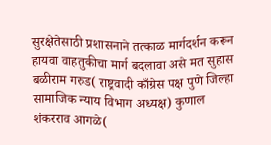सुरक्षेतेसाठी प्रशासनाने तत्काळ मार्गदर्शन करून हायवा वाहतुकीचा मार्ग बदलावा असे मत सुहास बळीराम गरुड( राष्ट्रवादी काँग्रेस पक्ष पुणे जिल्हा सामाजिक न्याय विभाग अध्यक्ष) कुणाल शंकरराव आगळे(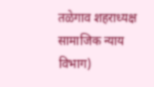तळेगाव शहराध्यक्ष सामाजिक न्याय विभाग)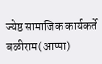ज्येष्ठ सामाजिक कार्यकर्ते बळीराम(आप्पा)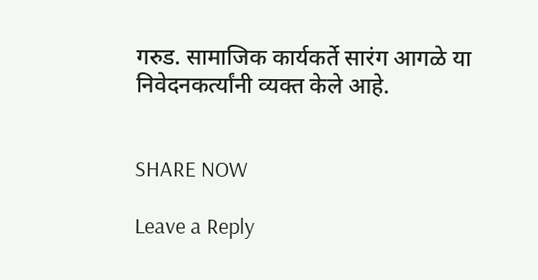गरुड. सामाजिक कार्यकर्ते सारंग आगळे या निवेदनकर्त्यांनी व्यक्त केले आहे.


SHARE NOW

Leave a Reply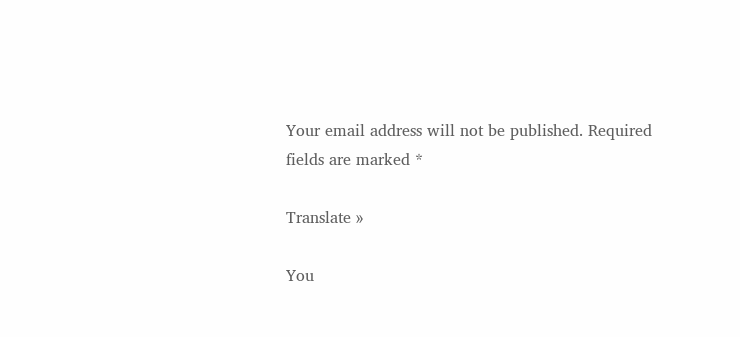Your email address will not be published. Required fields are marked *

Translate »

You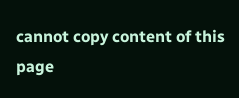cannot copy content of this page